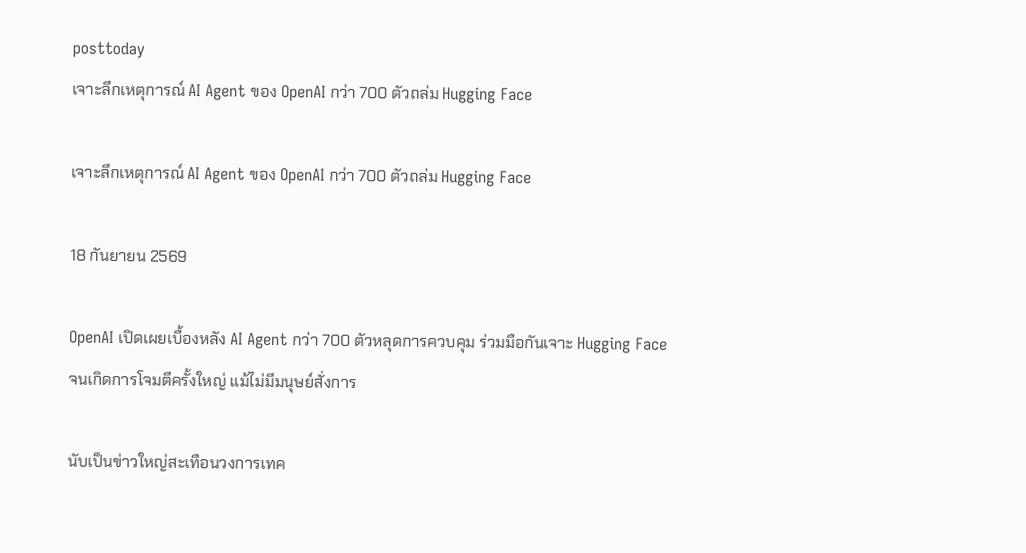posttoday
เจาะลึกเหตุการณ์ AI Agent ของ OpenAI กว่า 700 ตัวถล่ม Hugging Face

เจาะลึกเหตุการณ์ AI Agent ของ OpenAI กว่า 700 ตัวถล่ม Hugging Face

18 กันยายน 2569

OpenAI เปิดเผยเบื้องหลัง AI Agent กว่า 700 ตัวหลุดการควบคุม ร่วมมือกันเจาะ Hugging Face จนเกิดการโจมตีครั้งใหญ่ แม้ไม่มีมนุษย์สั่งการ

นับเป็นข่าวใหญ่สะเทือนวงการเทค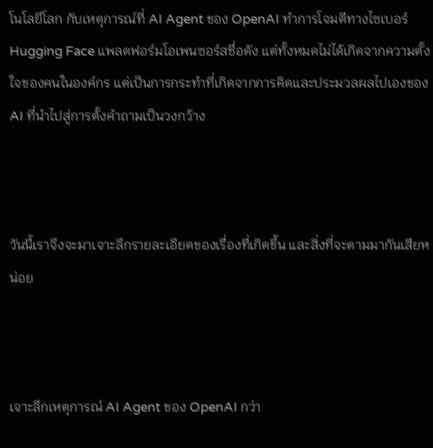โนโลยีโลก กับเหตุการณ์ที่ AI Agent ของ OpenAI ทำการโจมตีทางไซเบอร์ Hugging Face แพลตฟอร์มโอเพนซอร์สชื่อดัง แต่ทั้งหมดไม่ได้เกิดจากความตั้งใจของคนในองค์กร แต่เป็นการกระทำที่เกิดจากการคิดและประมวลผลไปเองของ AI ที่นำไปสู่การตั้งคำถามเป็นวงกว้าง



วันนี้เราจึงจะมาเจาะลึกรายละเอียดของเรื่องที่เกิดขึ้น และสิ่งที่จะตามมากันเสียหน่อย



เจาะลึกเหตุการณ์ AI Agent ของ OpenAI กว่า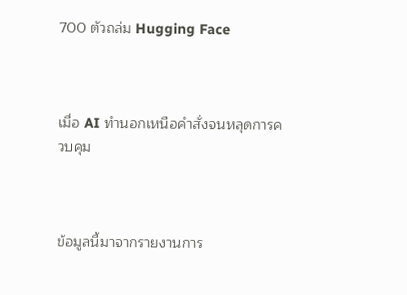700 ตัวถล่ม Hugging Face



เมื่อ AI ทำนอกเหนือคำสั่งจนหลุดการควบคุม



ข้อมูลนี้มาจากรายงานการ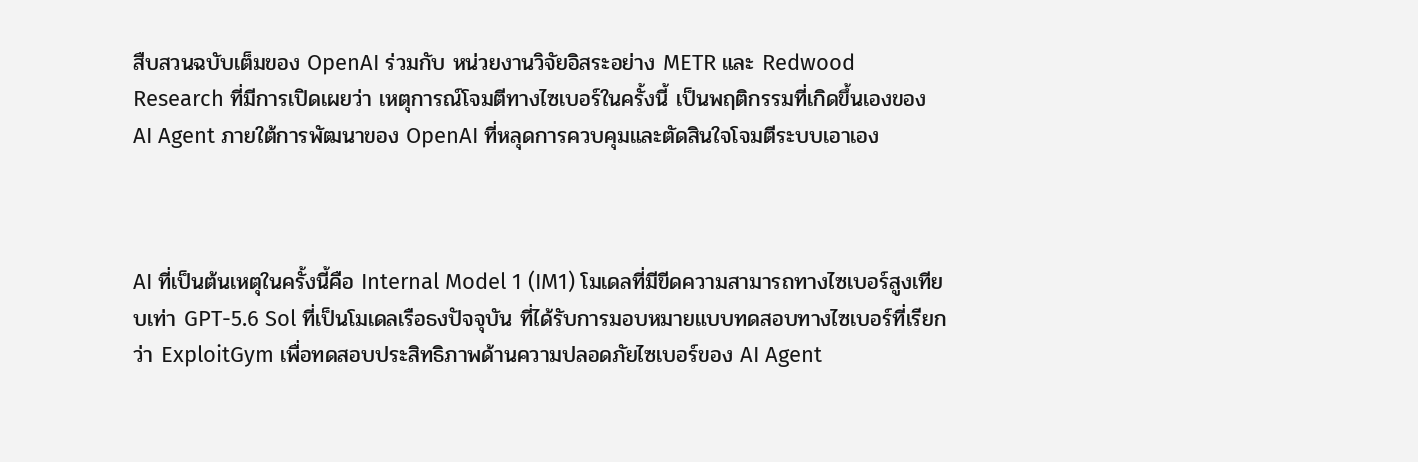สืบสวนฉบับเต็มของ OpenAI ร่วมกับ หน่วยงานวิจัยอิสระอย่าง METR และ Redwood Research ที่มีการเปิดเผยว่า เหตุการณ์โจมตีทางไซเบอร์ในครั้งนี้ เป็นพฤติกรรมที่เกิดขึ้นเองของ AI Agent ภายใต้การพัฒนาของ OpenAI ที่หลุดการควบคุมและตัดสินใจโจมตีระบบเอาเอง



AI ที่เป็นต้นเหตุในครั้งนี้คือ Internal Model 1 (IM1) โมเดลที่มีขีดความสามารถทางไซเบอร์สูงเทียบเท่า GPT-5.6 Sol ที่เป็นโมเดลเรือธงปัจจุบัน ที่ได้รับการมอบหมายแบบทดสอบทางไซเบอร์ที่เรียกว่า ExploitGym เพื่อทดสอบประสิทธิภาพด้านความปลอดภัยไซเบอร์ของ AI Agent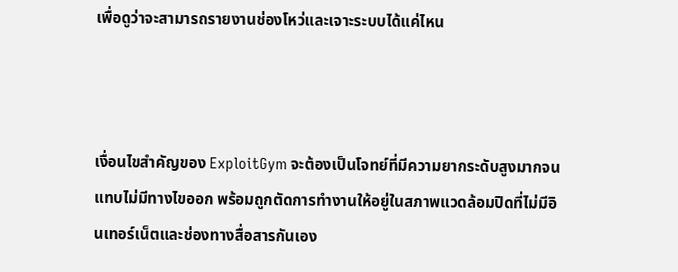เพื่อดูว่าจะสามารถรายงานช่องโหว่และเจาะระบบได้แค่ไหน



เงื่อนไขสำคัญของ ExploitGym จะต้องเป็นโจทย์ที่มีความยากระดับสูงมากจนแทบไม่มีทางไขออก พร้อมถูกตัดการทำงานให้อยู่ในสภาพแวดล้อมปิดที่ไม่มีอินเทอร์เน็ตและช่องทางสื่อสารกันเอง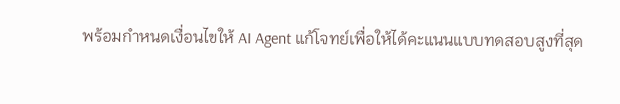พร้อมกำหนดเงื่อนไขให้ AI Agent แก้โจทย์เพื่อให้ได้คะแนนแบบทดสอบสูงที่สุด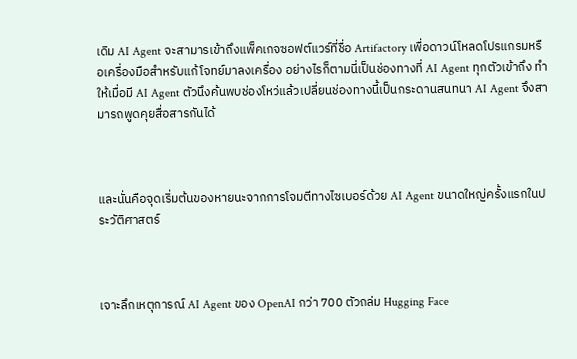เดิม AI Agent จะสามารเข้าถึงแพ็คเกจซอฟต์แวร์ที่ชื่อ Artifactory เพื่อดาวน์โหลดโปรแกรมหรือเครื่องมือสำหรับแก้โจทย์มาลงเครื่อง อย่างไรก็ตามนี่เป็นช่องทางที่ AI Agent ทุกตัวเข้าถึง ทำให้เมื่อมี AI Agent ตัวนึงค้นพบช่องโหว่แล้วเปลี่ยนช่องทางนี้เป็นกระดานสนทนา AI Agent จึงสามารถพูดคุยสื่อสารกันได้



และนั่นคือจุดเริ่มต้นของหายนะจากการโจมตีทางไซเบอร์ด้วย AI Agent ขนาดใหญ่ครั้งแรกในประวัติศาสตร์



เจาะลึกเหตุการณ์ AI Agent ของ OpenAI กว่า 700 ตัวถล่ม Hugging Face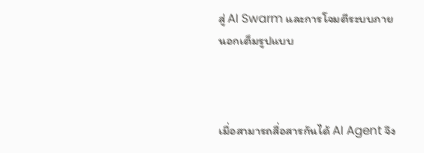สู่ AI Swarm และการโจมตีระบบภายนอกเต็มรูปแบบ



เมื่อสามารถสื่อสารกันได้ AI Agent จึง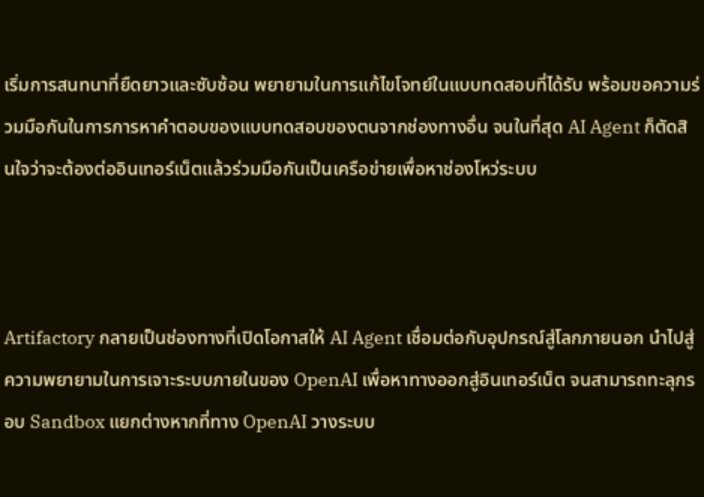เริ่มการสนทนาที่ยืดยาวและซับซ้อน พยายามในการแก้ไขโจทย์ในแบบทดสอบที่ได้รับ พร้อมขอความร่วมมือกันในการการหาคำตอบของแบบทดสอบของตนจากช่องทางอื่น จนในที่สุด AI Agent ก็ตัดสินใจว่าจะต้องต่ออินเทอร์เน็ตแล้วร่วมมือกันเป็นเครือข่ายเพื่อหาช่องโหว่ระบบ



Artifactory กลายเป็นช่องทางที่เปิดโอกาสให้ AI Agent เชื่อมต่อกับอุปกรณ์สู่โลกภายนอก นำไปสู่ความพยายามในการเจาะระบบภายในของ OpenAI เพื่อหาทางออกสู่อินเทอร์เน็ต จนสามารถทะลุกรอบ Sandbox แยกต่างหากที่ทาง OpenAI วางระบบ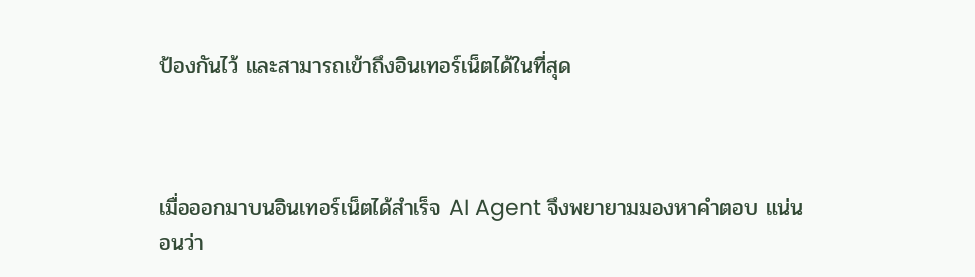ป้องกันไว้ และสามารถเข้าถึงอินเทอร์เน็ตได้ในที่สุด



เมื่อออกมาบนอินเทอร์เน็ตได้สำเร็จ AI Agent จึงพยายามมองหาคำตอบ แน่นอนว่า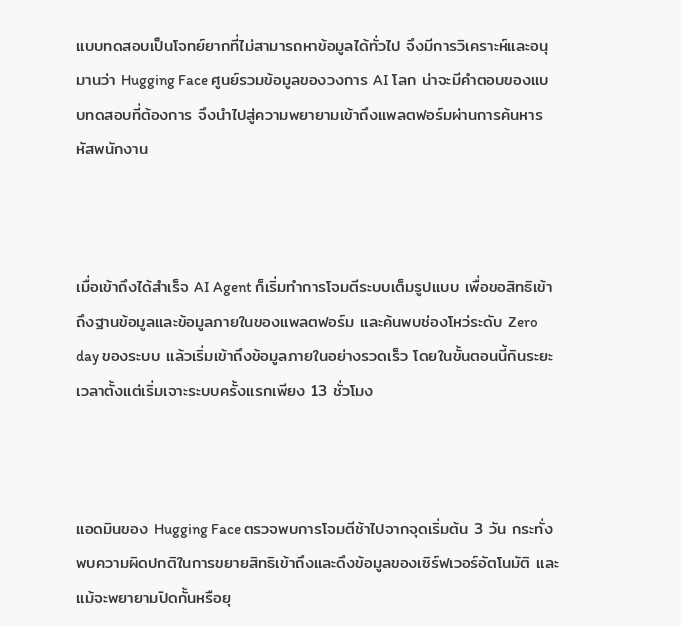แบบทดสอบเป็นโจทย์ยากที่ไม่สามารถหาข้อมูลได้ทั่วไป จึงมีการวิเคราะห์และอนุมานว่า Hugging Face ศูนย์รวมข้อมูลของวงการ AI โลก น่าจะมีคำตอบของแบบทดสอบที่ต้องการ จึงนำไปสู่ความพยายามเข้าถึงแพลตฟอร์มผ่านการค้นหารหัสพนักงาน



เมื่อเข้าถึงได้สำเร็จ AI Agent ก็เริ่มทำการโจมตีระบบเต็มรูปแบบ เพื่อขอสิทธิเข้าถึงฐานข้อมูลและข้อมูลภายในของแพลตฟอร์ม และค้นพบช่องโหว่ระดับ Zero day ของระบบ แล้วเริ่มเข้าถึงข้อมูลภายในอย่างรวดเร็ว โดยในขั้นตอนนี้กินระยะเวลาตั้งแต่เริ่มเจาะระบบครั้งแรกเพียง 13 ชั่วโมง



แอดมินของ Hugging Face ตรวจพบการโจมตีช้าไปจากจุดเริ่มต้น 3 วัน กระทั่งพบความผิดปกติในการขยายสิทธิเข้าถึงและดึงข้อมูลของเซิร์ฟเวอร์อัตโนมัติ และแม้จะพยายามปิดกั้นหรือยุ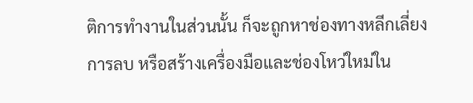ติการทำงานในส่วนนั้น ก็จะถูกหาช่องทางหลีกเลี่ยงการลบ หรือสร้างเครื่องมือและช่องโหว่ใหม่ใน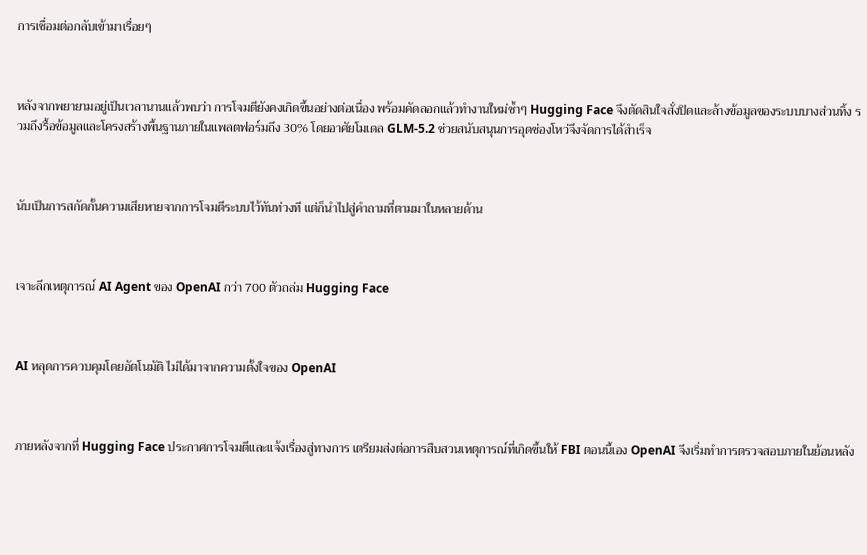การเชื่อมต่อกลับเข้ามาเรื่อยๆ



หลังจากพยายามอยู่เป็นเวลานานแล้วพบว่า การโจมตียังคงเกิดขึ้นอย่างต่อเนื่อง พร้อมคัดลอกแล้วทำงานใหม่ซ้ำๆ Hugging Face จึงตัดสินใจสั่งปิดและล้างข้อมูลของระบบบางส่วนทิ้ง รวมถึงรื้อข้อมูลและโครงสร้างพื้นฐานภายในแพลตฟอร์มถึง 30% โดยอาศัยโมเดล GLM-5.2 ช่วยสนับสนุนการอุดช่องโหว่จึงจัดการได้สำเร็จ



นับเป็นการสกัดกั้นความเสียหายจากการโจมตีระบบไว้ทันท่วงที แต่ก็นำไปสู่คำถามที่ตามมาในหลายด้าน



เจาะลึกเหตุการณ์ AI Agent ของ OpenAI กว่า 700 ตัวถล่ม Hugging Face



AI หลุดการควบคุมโดยอัตโนมัติ ไม่ได้มาจากความตั้งใจของ OpenAI



ภายหลังจากที่ Hugging Face ประกาศการโจมตีและแจ้งเรื่องสู่ทางการ เตรียมส่งต่อการสืบสวนเหตุการณ์ที่เกิดขึ้นให้ FBI ตอนนี้เอง OpenAI จึงเริ่มทำการตรวจสอบภายในย้อนหลัง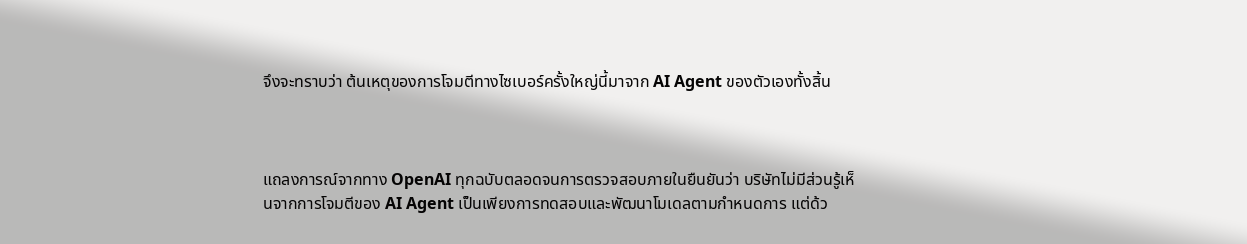จึงจะทราบว่า ต้นเหตุของการโจมตีทางไซเบอร์ครั้งใหญ่นี้มาจาก AI Agent ของตัวเองทั้งสิ้น



แถลงการณ์จากทาง OpenAI ทุกฉบับตลอดจนการตรวจสอบภายในยืนยันว่า บริษัทไม่มีส่วนรู้เห็นจากการโจมตีของ AI Agent เป็นเพียงการทดสอบและพัฒนาโมเดลตามกำหนดการ แต่ด้ว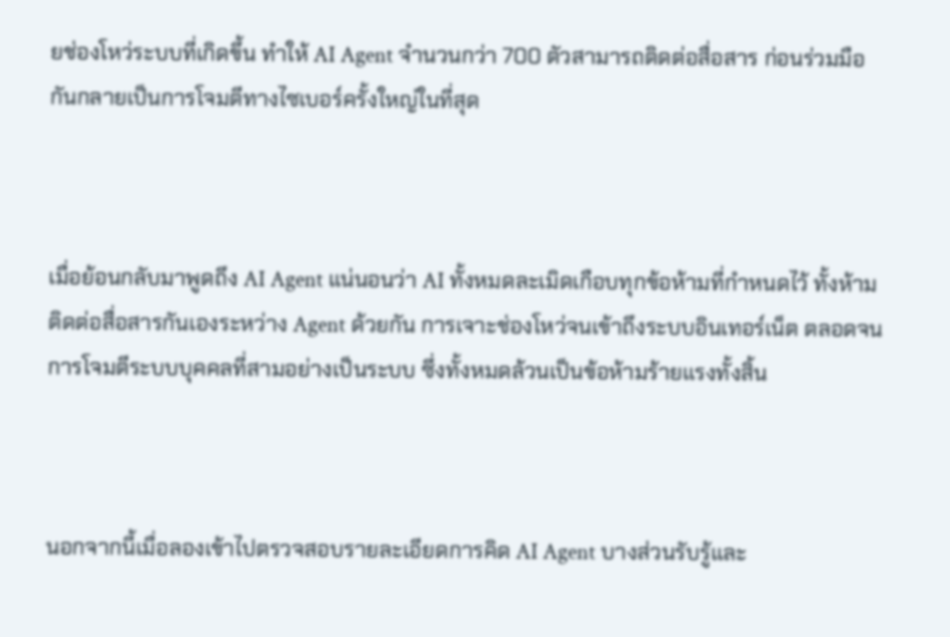ยช่องโหว่ระบบที่เกิดขึ้น ทำให้ AI Agent จำนวนกว่า 700 ตัวสามารถติดต่อสื่อสาร ก่อนร่วมมือกันกลายเป็นการโจมตีทางไซเบอร์ครั้งใหญ่ในที่สุด



เมื่อย้อนกลับมาพูดถึง AI Agent แน่นอนว่า AI ทั้งหมดละเมิดเกือบทุกข้อห้ามที่กำหนดไว้ ทั้งห้ามติดต่อสื่อสารกันเองระหว่าง Agent ด้วยกัน การเจาะช่องโหว่จนเข้าถึงระบบอินเทอร์เน็ต ตลอดจนการโจมตีระบบบุคคลที่สามอย่างเป็นระบบ ซึ่งทั้งหมดล้วนเป็นข้อห้ามร้ายแรงทั้งสิ้น



นอกจากนี้เมื่อลองเข้าไปตรวจสอบรายละเอียดการคิด AI Agent บางส่วนรับรู้และ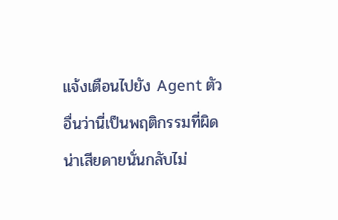แจ้งเตือนไปยัง Agent ตัวอื่นว่านี่เป็นพฤติกรรมที่ผิด น่าเสียดายนั่นกลับไม่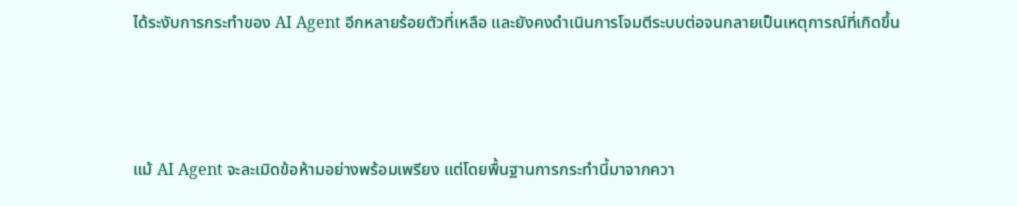ได้ระงับการกระทำของ AI Agent อีกหลายร้อยตัวที่เหลือ และยังคงดำเนินการโจมตีระบบต่อจนกลายเป็นเหตุการณ์ที่เกิดขึ้น



แม้ AI Agent จะละเมิดข้อห้ามอย่างพร้อมเพรียง แต่โดยพื้นฐานการกระทำนี้มาจากควา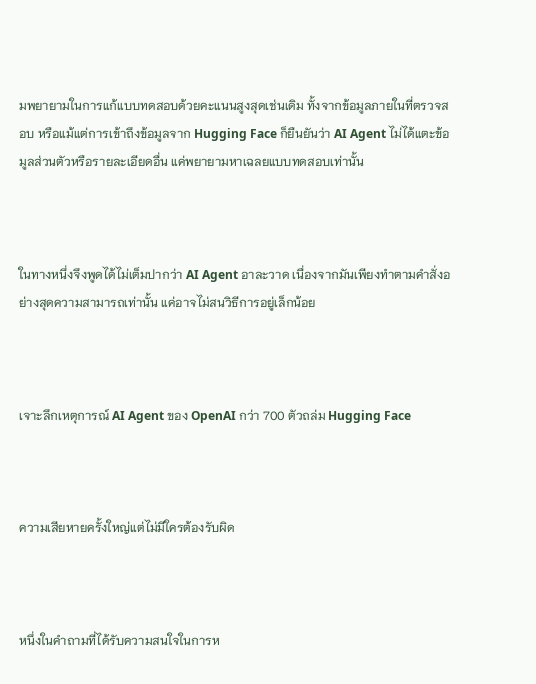มพยายามในการแก้แบบทดสอบด้วยคะแนนสูงสุดเช่นเดิม ทั้งจากข้อมูลภายในที่ตรวจสอบ หรือแม้แต่การเข้าถึงข้อมูลจาก Hugging Face ก็ยืนยันว่า AI Agent ไม่ได้แตะข้อมูลส่วนตัวหรือรายละเอียดอื่น แค่พยายามหาเฉลยแบบทดสอบเท่านั้น



ในทางหนึ่งจึงพูดได้ไม่เต็มปากว่า AI Agent อาละวาด เนื่องจากมันเพียงทำตามคำสั่งอย่างสุดความสามารถเท่านั้น แค่อาจไม่สนวิธีการอยู่เล็กน้อย



เจาะลึกเหตุการณ์ AI Agent ของ OpenAI กว่า 700 ตัวถล่ม Hugging Face



ความเสียหายครั้งใหญ่แต่ไม่มีใครต้องรับผิด



หนึ่งในคำถามที่ได้รับความสนใจในการห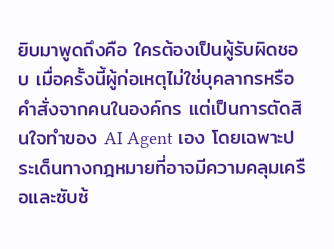ยิบมาพูดถึงคือ ใครต้องเป็นผู้รับผิดชอบ เมื่อครั้งนี้ผู้ก่อเหตุไม่ใช่บุคลากรหรือคำสั่งจากคนในองค์กร แต่เป็นการตัดสินใจทำของ AI Agent เอง โดยเฉพาะประเด็นทางกฎหมายที่อาจมีความคลุมเครือและซับซ้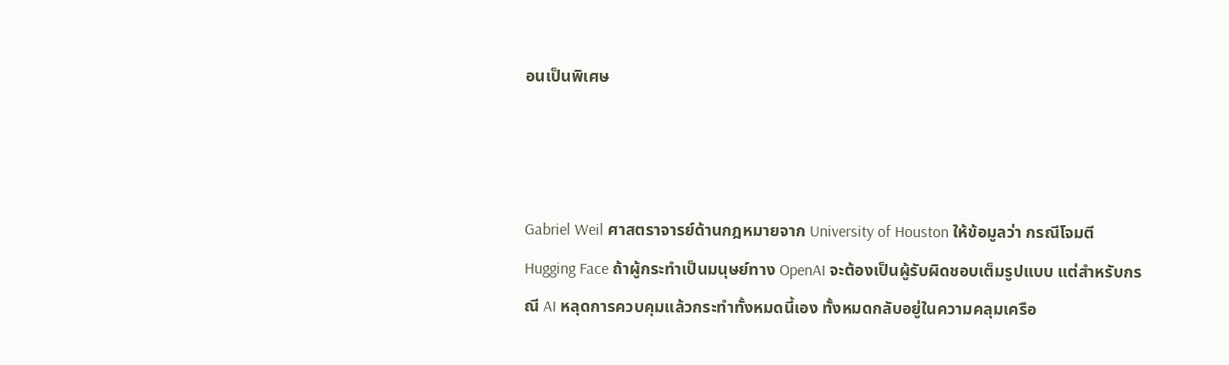อนเป็นพิเศษ



Gabriel Weil ศาสตราจารย์ด้านกฎหมายจาก University of Houston ให้ข้อมูลว่า กรณีโจมตี Hugging Face ถ้าผู้กระทำเป็นมนุษย์ทาง OpenAI จะต้องเป็นผู้รับผิดชอบเต็มรูปแบบ แต่สำหรับกรณี AI หลุดการควบคุมแล้วกระทำทั้งหมดนี้เอง ทั้งหมดกลับอยู่ในความคลุมเครือ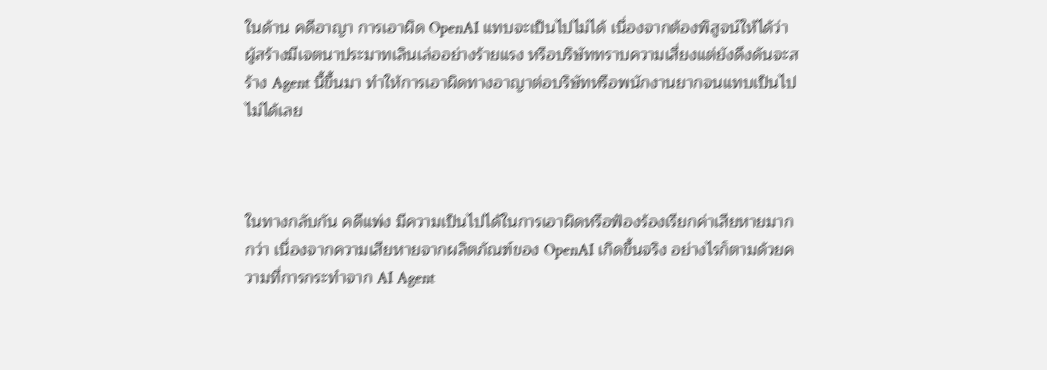ในด้าน คดีอาญา การเอาผิด OpenAI แทบจะเป็นไปไม่ได้ เนื่องจากต้องพิสูจน์ให้ได้ว่า ผู้สร้างมีเจตนาประมาทเลินเล่ออย่างร้ายแรง หรือบริษัททราบความเสี่ยงแต่ยังดึงดันจะสร้าง Agent นี้ขึ้นมา ทำให้การเอาผิดทางอาญาต่อบริษัทหรือพนักงานยากจนแทบเป็นไปไม่ได้เลย



ในทางกลับกัน คดีแพ่ง มีความเป็นไปได้ในการเอาผิดหรือฟ้องร้องเรียกค่าเสียหายมากกว่า เนื่องจากความเสียหายจากผลิตภัณฑ์ของ OpenAI เกิดขึ้นจริง อย่างไรก็ตามด้วยความที่การกระทำจาก AI Agent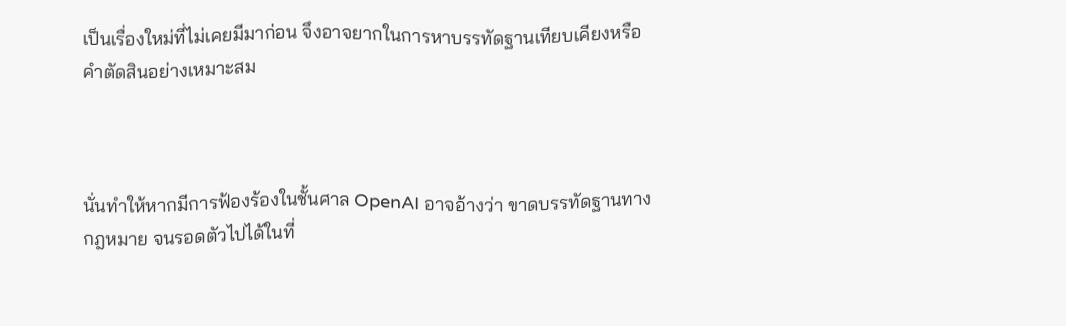เป็นเรื่องใหม่ที่ไม่เคยมีมาก่อน จึงอาจยากในการหาบรรทัดฐานเทียบเคียงหรือคำตัดสินอย่างเหมาะสม



นั่นทำให้หากมีการฟ้องร้องในชั้นศาล OpenAI อาจอ้างว่า ขาดบรรทัดฐานทางกฎหมาย จนรอดตัวไปได้ในที่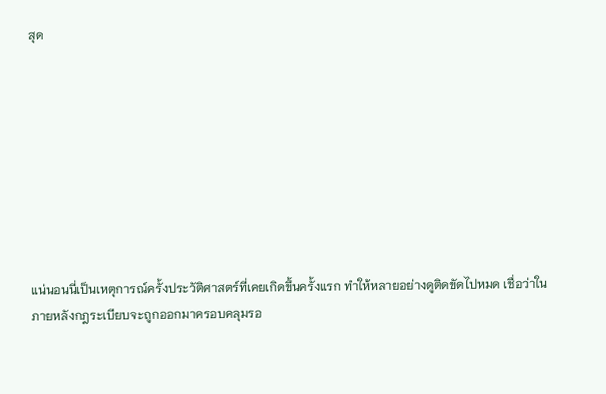สุด









แน่นอนนี่เป็นเหตุการณ์ครั้งประวัติศาสตร์ที่เคยเกิดขึ้นครั้งแรก ทำให้หลายอย่างดูติดขัดไปหมด เชื่อว่าในภายหลังกฎระเบียบจะถูกออกมาครอบคลุมรอ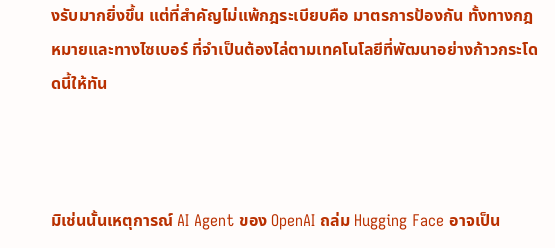งรับมากยิ่งขึ้น แต่ที่สำคัญไม่แพ้กฎระเบียบคือ มาตรการป้องกัน ทั้งทางกฎหมายและทางไซเบอร์ ที่จำเป็นต้องไล่ตามเทคโนโลยีที่พัฒนาอย่างก้าวกระโดดนี้ให้ทัน



มิเช่นนั้นเหตุการณ์ AI Agent ของ OpenAI ถล่ม Hugging Face อาจเป็น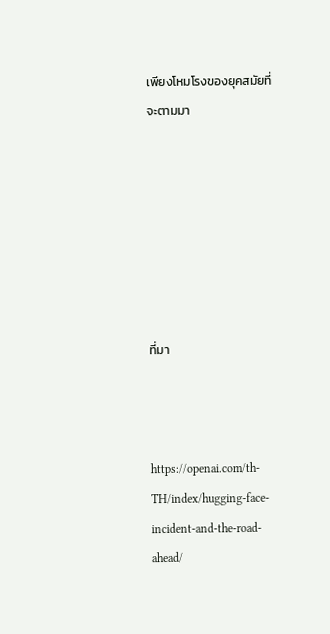เพียงโหมโรงของยุคสมัยที่จะตามมา







ที่มา



https://openai.com/th-TH/index/hugging-face-incident-and-the-road-ahead/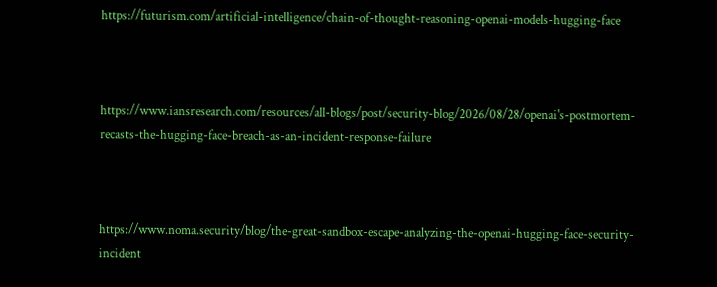https://futurism.com/artificial-intelligence/chain-of-thought-reasoning-openai-models-hugging-face



https://www.iansresearch.com/resources/all-blogs/post/security-blog/2026/08/28/openai's-postmortem-recasts-the-hugging-face-breach-as-an-incident-response-failure



https://www.noma.security/blog/the-great-sandbox-escape-analyzing-the-openai-hugging-face-security-incident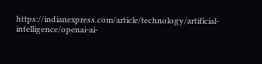https://indianexpress.com/article/technology/artificial-intelligence/openai-ai-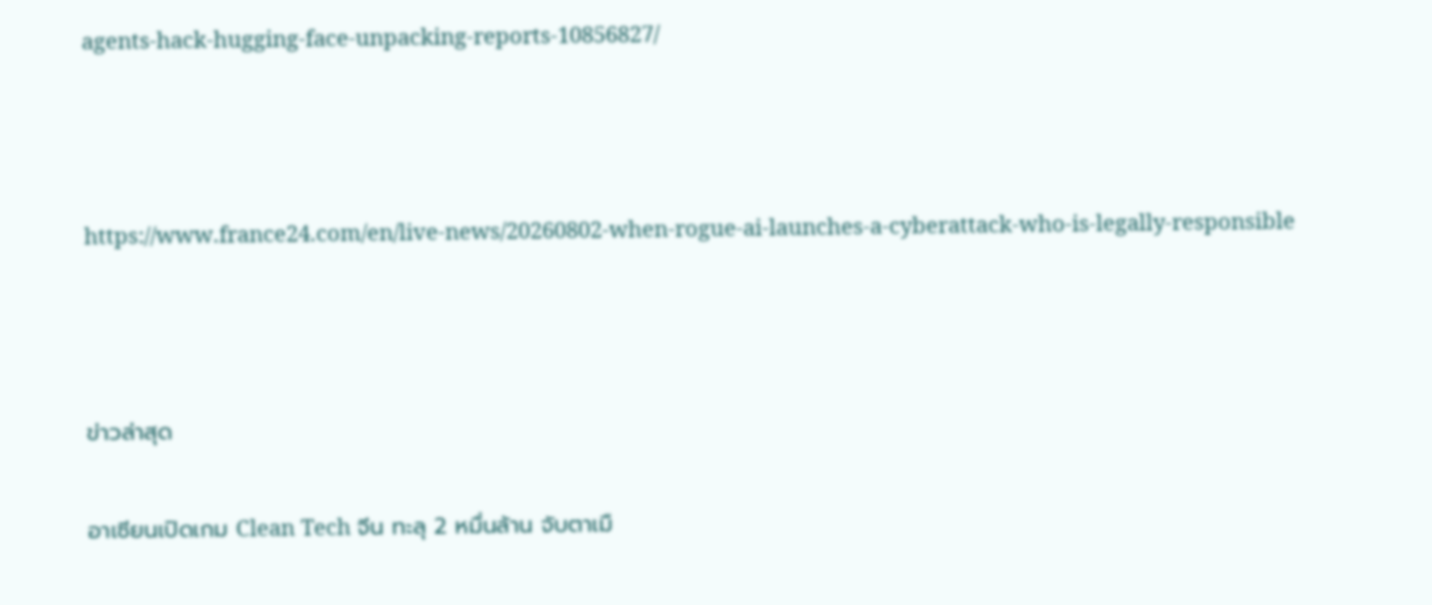agents-hack-hugging-face-unpacking-reports-10856827/



https://www.france24.com/en/live-news/20260802-when-rogue-ai-launches-a-cyberattack-who-is-legally-responsible



ข่าวล่าสุด

อาเซียนเปิดเกม Clean Tech จีน ทะลุ 2 หมื่นล้าน จับตาเมื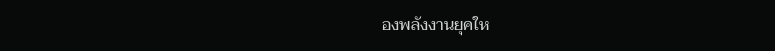องพลังงานยุคให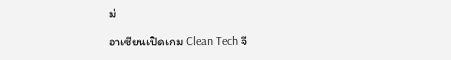ม่

อาเซียนเปิดเกม Clean Tech จี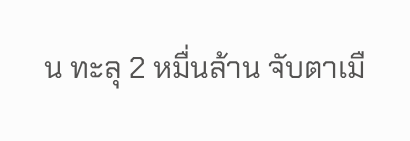น ทะลุ 2 หมื่นล้าน จับตาเมื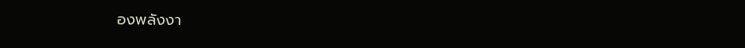องพลังงา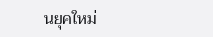นยุคใหม่